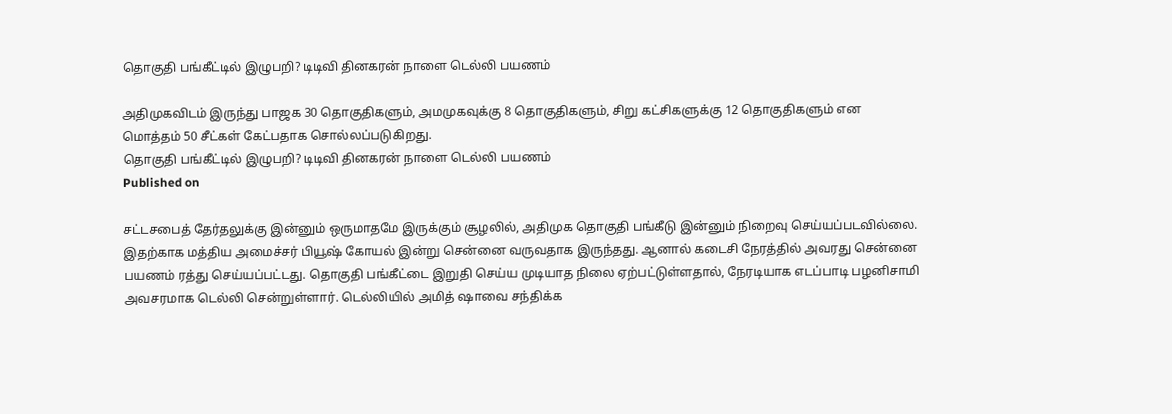தொகுதி பங்கீட்டில் இழுபறி? டிடிவி தினகரன் நாளை டெல்லி பயணம்

அதிமுகவிடம் இருந்து பாஜக 30 தொகுதிகளும், அமமுகவுக்கு 8 தொகுதிகளும், சிறு கட்சிகளுக்கு 12 தொகுதிகளும் என மொத்தம் 50 சீட்கள் கேட்பதாக சொல்லப்படுகிறது.
தொகுதி பங்கீட்டில் இழுபறி? டிடிவி தினகரன் நாளை டெல்லி பயணம்
Published on

சட்டசபைத் தேர்தலுக்கு இன்னும் ஒருமாதமே இருக்கும் சூழலில், அதிமுக தொகுதி பங்கீடு இன்னும் நிறைவு செய்யப்படவில்லை. இதற்காக மத்திய அமைச்சர் பியூஷ் கோயல் இன்று சென்னை வருவதாக இருந்தது. ஆனால் கடைசி நேரத்தில் அவரது சென்னை பயணம் ரத்து செய்யப்பட்டது. தொகுதி பங்கீட்டை இறுதி செய்ய முடியாத நிலை ஏற்பட்டுள்ளதால், நேரடியாக எடப்பாடி பழனிசாமி அவசரமாக டெல்லி சென்றுள்ளார். டெல்லியில் அமித் ஷாவை சந்திக்க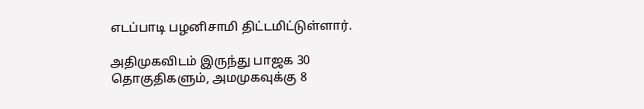எடப்பாடி பழனிசாமி திட்டமிட்டுள்ளார்.

அதிமுகவிடம் இருந்து பாஜக 30 தொகுதிகளும், அமமுகவுக்கு 8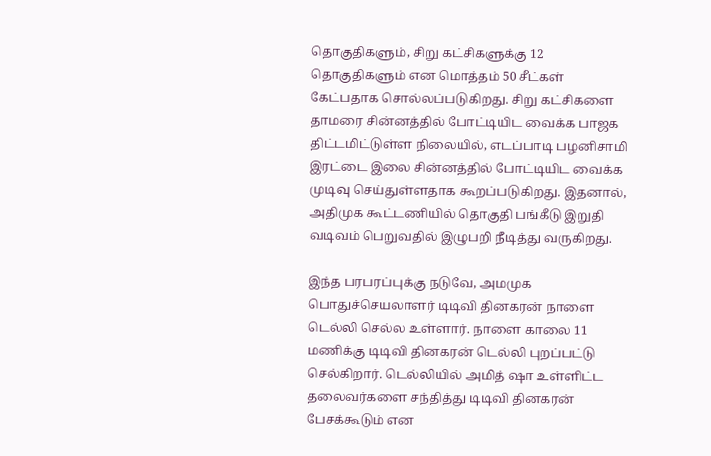தொகுதிகளும், சிறு கட்சிகளுக்கு 12 தொகுதிகளும் என மொத்தம் 50 சீட்கள் கேட்பதாக சொல்லப்படுகிறது. சிறு கட்சிகளை தாமரை சின்னத்தில் போட்டியிட வைக்க பாஜக திட்டமிட்டுள்ள நிலையில், எடப்பாடி பழனிசாமி இரட்டை இலை சின்னத்தில் போட்டியிட வைக்க முடிவு செய்துள்ளதாக கூறப்படுகிறது. இதனால், அதிமுக கூட்டணியில் தொகுதி பங்கீடு இறுதி வடிவம் பெறுவதில் இழுபறி நீடித்து வருகிறது.

இந்த பரபரப்புக்கு நடுவே, அமமுக பொதுச்செயலாளர் டிடிவி தினகரன் நாளை டெல்லி செல்ல உள்ளார். நாளை காலை 11 மணிக்கு டிடிவி தினகரன் டெல்லி புறப்பட்டு செல்கிறார். டெல்லியில் அமித் ஷா உள்ளிட்ட தலைவர்களை சந்தித்து டிடிவி தினகரன் பேசக்கூடும் என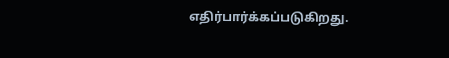எதிர்பார்க்கப்படுகிறது.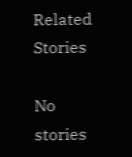Related Stories

No stories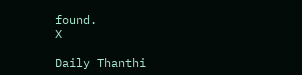found.
X

Daily Thanthi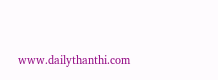www.dailythanthi.com